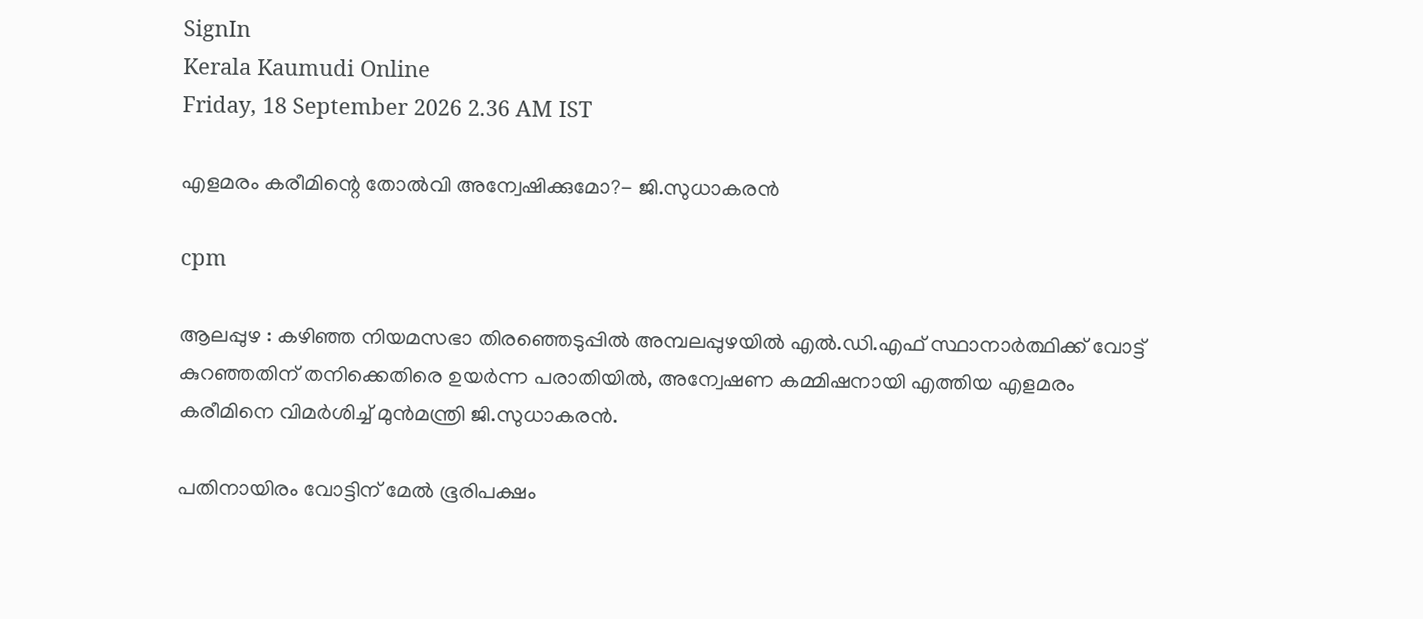SignIn
Kerala Kaumudi Online
Friday, 18 September 2026 2.36 AM IST

എളമരം കരീമിന്റെ തോൽവി അന്വേഷിക്കുമോ?- ജി.സുധാകരൻ

cpm

ആലപ്പുഴ : കഴിഞ്ഞ നിയമസഭാ തിരഞ്ഞെടുപ്പിൽ അമ്പലപ്പുഴയിൽ എൽ.ഡി.എഫ് സ്ഥാനാർത്ഥിക്ക് വോട്ട് കുറഞ്ഞതിന് തനിക്കെതിരെ ഉയർന്ന പരാതിയിൽ, അന്വേഷണ കമ്മിഷനായി എത്തിയ എളമരം കരീമിനെ വിമർശിച്ച് മുൻമന്ത്രി ജി.സുധാകരൻ.

പതിനായിരം വോട്ടിന് മേൽ ഭൂരിപക്ഷം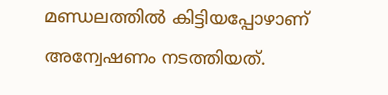മണ്ഡലത്തിൽ കിട്ടിയപ്പോഴാണ് അന്വേഷണം നടത്തിയത്.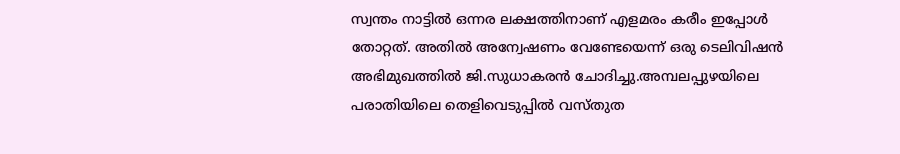സ്വന്തം നാട്ടിൽ ഒന്നര ലക്ഷത്തിനാണ് എളമരം കരീം ഇപ്പോൾ തോറ്റത്. അതിൽ അന്വേഷണം വേണ്ടേയെന്ന് ഒരു ടെലിവിഷൻ അഭിമുഖത്തിൽ ജി.സുധാകരൻ ചോദിച്ചു.അമ്പലപ്പുഴയിലെ പരാതിയിലെ തെളിവെടുപ്പിൽ വസ്തുത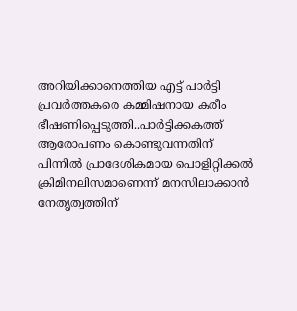അറിയിക്കാനെത്തിയ എട്ട് പാർട്ടി പ്രവർത്തകരെ കമ്മിഷനായ കരീം ഭീഷണിപ്പെടുത്തി..പാർട്ടിക്കകത്ത് ആരോപണം കൊണ്ടുവന്നതിന് പിന്നിൽ പ്രാദേശികമായ പൊളിറ്റിക്കൽ ക്രിമിനലിസമാണെന്ന് മനസിലാക്കാൻ നേതൃത്വത്തിന്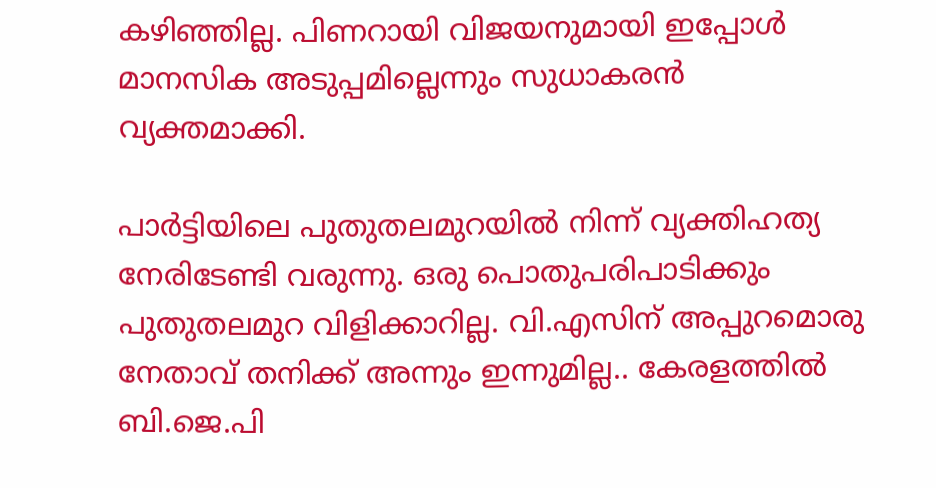കഴിഞ്ഞില്ല. പിണറായി വിജയനുമായി ഇപ്പോൾ മാനസിക അടുപ്പമില്ലെന്നും സുധാകരൻ വ്യക്തമാക്കി.

പാർട്ടിയിലെ പുതുതലമുറയിൽ നിന്ന് വ്യക്തിഹത്യ നേരിടേണ്ടി വരുന്നു. ഒരു പൊതുപരിപാടിക്കും പുതുതലമുറ വിളിക്കാറില്ല. വി.എസിന് അപ്പുറമൊരു നേതാവ് തനിക്ക് അന്നും ഇന്നുമില്ല.. കേരളത്തിൽ ബി.ജെ.പി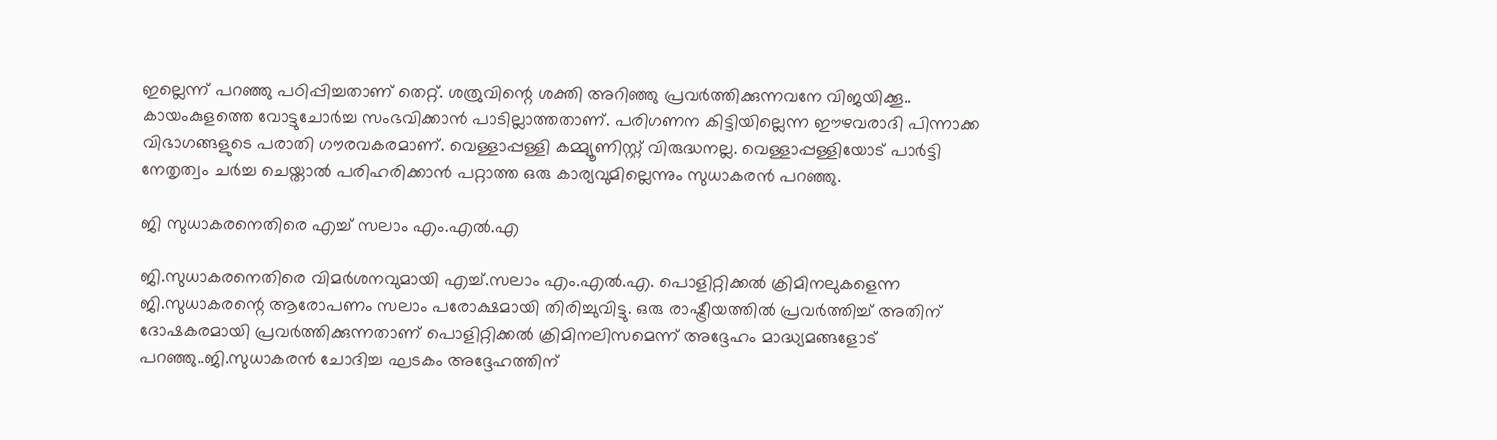ഇല്ലെന്ന് പറഞ്ഞു പഠിപ്പിച്ചതാണ് തെറ്റ്‌. ശത്രുവിന്റെ ശക്തി അറിഞ്ഞു പ്രവർത്തിക്കുന്നവനേ വിജയിക്കൂ.. കായംകുളത്തെ വോട്ടുചോർച്ച സംഭവിക്കാൻ പാടില്ലാത്തതാണ്. പരിഗണന കിട്ടിയില്ലെന്ന ഈഴവരാദി പിന്നാക്ക വിഭാഗങ്ങളുടെ പരാതി ഗൗരവകരമാണ്. വെള്ളാപ്പള്ളി കമ്മ്യൂണിസ്റ്റ് വിരുദ്ധനല്ല. വെള്ളാപ്പള്ളിയോട് പാർട്ടി നേതൃത്വം ചർച്ച ചെയ്താൽ പരിഹരിക്കാൻ പറ്റാത്ത ഒരു കാര്യവുമില്ലെന്നും സുധാകരൻ പറഞ്ഞു.

ജി സുധാകരനെതിരെ എച്ച് സലാം എം.എൽ.എ

ജി.സുധാകരനെതിരെ വിമർശനവുമായി എച്ച്.സലാം എം.എൽ.എ. പൊളിറ്റിക്കൽ ക്രിമിനലുകളെന്ന ജി.സുധാകരന്റെ ആരോപണം സലാം പരോക്ഷമായി തിരിച്ചുവിട്ടു. ഒരു രാഷ്ട്രീയത്തിൽ പ്രവർത്തിച്ച് അതിന് ദോഷകരമായി പ്രവർത്തിക്കുന്നതാണ് പൊളിറ്റിക്കൽ ക്രിമിനലിസമെന്ന് അദ്ദേഹം മാദ്ധ്യമങ്ങളോട് പറഞ്ഞു..ജി.സുധാകരൻ ചോദിച്ച ഘടകം അദ്ദേഹത്തിന്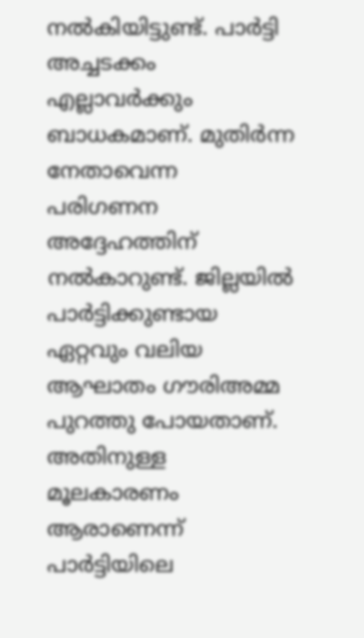നൽകിയിട്ടുണ്ട്. പാർട്ടി അച്ചടക്കം എല്ലാവർക്കും ബാധകമാണ്. മുതിർന്ന നേതാവെന്ന പരിഗണന അദ്ദേഹത്തിന് നൽകാറുണ്ട്. ജില്ലയിൽ പാർട്ടിക്കുണ്ടായ ഏറ്റവും വലിയ ആഘാതം ഗൗരിഅമ്മ പുറത്തു പോയതാണ്. അതിനുള്ള മൂലകാരണം ആരാണെന്ന് പാർട്ടിയിലെ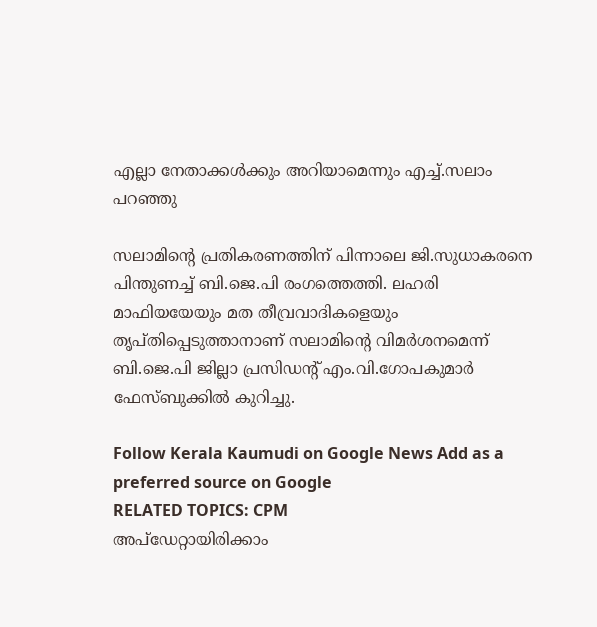എല്ലാ നേതാക്കൾക്കും അറിയാമെന്നും എച്ച്.സലാം പറഞ്ഞു

സലാമിന്റെ പ്രതികരണത്തിന് പിന്നാലെ ജി.സുധാകരനെ പിന്തുണച്ച് ബി.ജെ.പി രംഗത്തെത്തി. ലഹരി മാഫിയയേയും മത തീവ്രവാദികളെയും തൃപ്തിപ്പെടുത്താനാണ് സലാമിന്റെ വിമർശനമെന്ന് ബി.ജെ.പി ജില്ലാ പ്രസിഡന്റ് എം.വി.ഗോപകുമാർ ഫേസ്ബുക്കിൽ കുറിച്ചു.

Follow Kerala Kaumudi on Google News Add as a preferred source on Google
RELATED TOPICS: CPM
അപ്ഡേറ്റായിരിക്കാം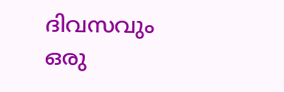ദിവസവും
ഒരു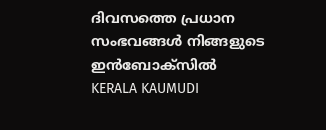ദിവസത്തെ പ്രധാന സംഭവങ്ങൾ നിങ്ങളുടെ ഇൻബോക്സിൽ
KERALA KAUMUDI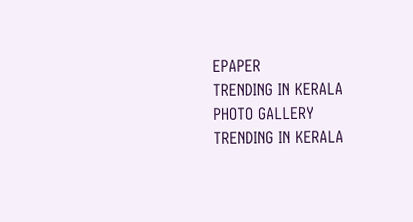EPAPER
TRENDING IN KERALA
PHOTO GALLERY
TRENDING IN KERALA